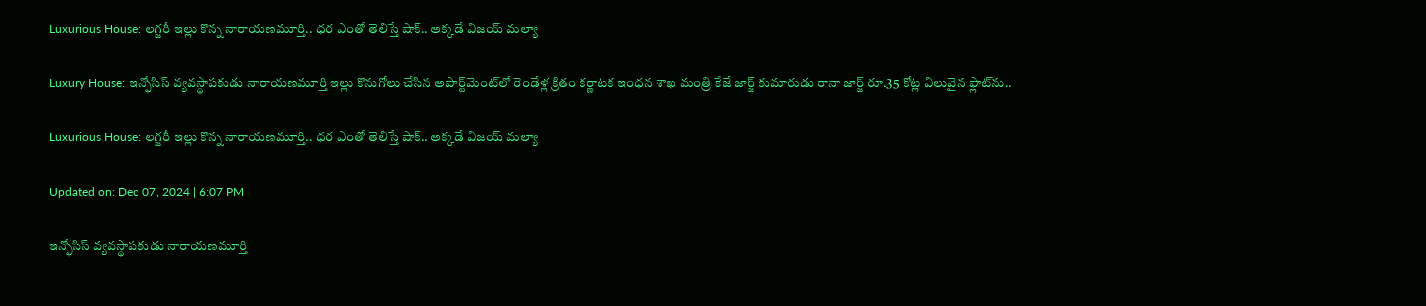Luxurious House: లగ్జరీ ఇల్లు కొన్న నారాయణమూర్తి.. ధర ఎంతో తెలిస్తే షాక్‌.. అక్కడే విజయ్‌ మల్యా

Luxury House: ఇన్ఫోసిస్ వ్యవస్థాపకుడు నారాయణమూర్తి ఇల్లు కొనుగోలు చేసిన అపార్ట్‌మెంట్‌లో రెండేళ్ల క్రితం కర్ణాటక ఇంధన శాఖ మంత్రి కేజే జార్జ్ కుమారుడు రానా జార్జ్ రూ.35 కోట్ల విలువైన ఫ్లాట్‌ను..

Luxurious House: లగ్జరీ ఇల్లు కొన్న నారాయణమూర్తి.. ధర ఎంతో తెలిస్తే షాక్‌.. అక్కడే విజయ్‌ మల్యా

Updated on: Dec 07, 2024 | 6:07 PM

ఇన్ఫోసిస్ వ్యవస్థాపకుడు నారాయణమూర్తి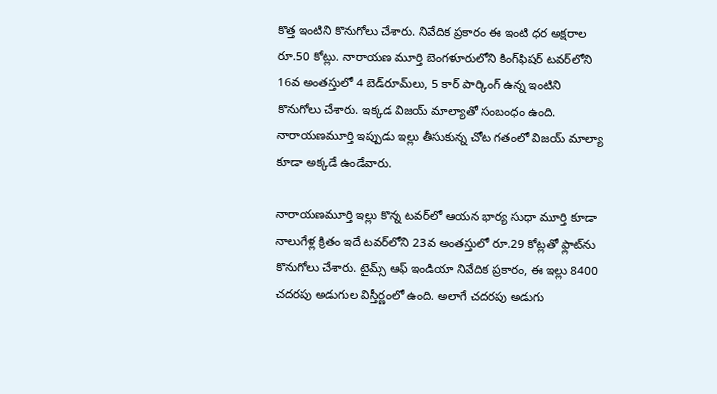కొత్త ఇంటిని కొనుగోలు చేశారు. నివేదిక ప్రకారం ఈ ఇంటి ధర అక్షరాల రూ.50 కోట్లు. నారాయణ మూర్తి బెంగళూరులోని కింగ్‌ఫిషర్ టవర్‌లోని 16వ అంతస్తులో 4 బెడ్‌రూమ్‌లు, 5 కార్ పార్కింగ్ ఉన్న ఇంటిని కొనుగోలు చేశారు. ఇక్కడ విజయ్ మాల్యాతో సంబంధం ఉంది. నారాయణమూర్తి ఇప్పుడు ఇల్లు తీసుకున్న చోట గతంలో విజయ్ మాల్యా కూడా అక్కడే ఉండేవారు.

నారాయణమూర్తి ఇల్లు కొన్న టవర్‌లో ఆయన భార్య సుధా మూర్తి కూడా నాలుగేళ్ల క్రితం ఇదే టవర్‌లోని 23వ అంతస్తులో రూ.29 కోట్లతో ఫ్లాట్‌ను కొనుగోలు చేశారు. టైమ్స్ ఆఫ్ ఇండియా నివేదిక ప్రకారం, ఈ ఇల్లు 8400 చదరపు అడుగుల విస్తీర్ణంలో ఉంది. అలాగే చదరపు అడుగు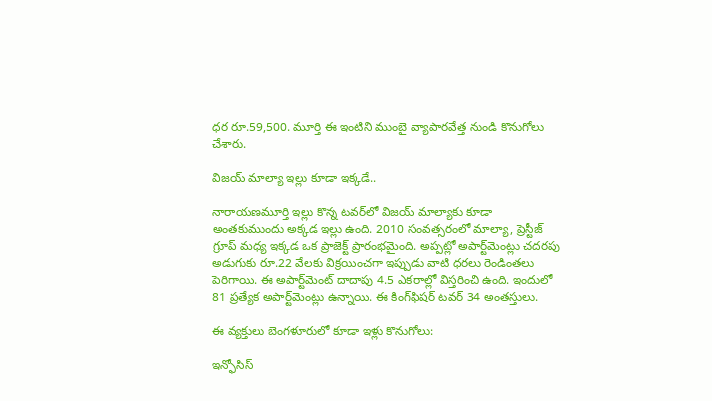ధర రూ.59,500. మూర్తి ఈ ఇంటిని ముంబై వ్యాపారవేత్త నుండి కొనుగోలు చేశారు.

విజయ్ మాల్యా ఇల్లు కూడా ఇక్కడే..

నారాయణమూర్తి ఇల్లు కొన్న టవర్‌లో విజయ్ మాల్యాకు కూడా అంతకుముందు అక్కడ ఇల్లు ఉంది. 2010 సంవత్సరంలో మాల్యా, ప్రెస్టీజ్ గ్రూప్ మధ్య ఇక్కడ ఒక ప్రాజెక్ట్ ప్రారంభమైంది. అప్పట్లో అపార్ట్‌మెంట్లు చదరపు అడుగుకు రూ.22 వేలకు విక్రయించగా ఇప్పుడు వాటి ధరలు రెండింతలు పెరిగాయి. ఈ అపార్ట్‌మెంట్ దాదాపు 4.5 ఎకరాల్లో విస్తరించి ఉంది. ఇందులో 81 ప్రత్యేక అపార్ట్‌మెంట్లు ఉన్నాయి. ఈ కింగ్‌ఫిషర్ టవర్ 34 అంతస్తులు.

ఈ వ్యక్తులు బెంగళూరులో కూడా ఇళ్లు కొనుగోలు:

ఇన్ఫోసిస్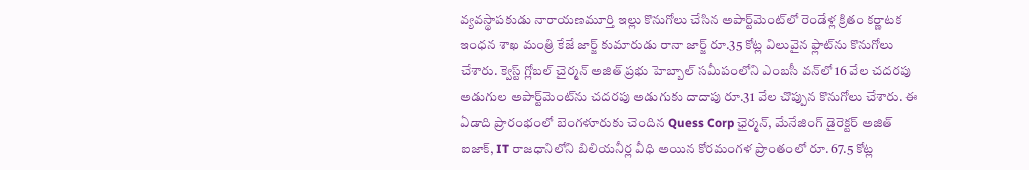వ్యవస్థాపకుడు నారాయణమూర్తి ఇల్లు కొనుగోలు చేసిన అపార్ట్‌మెంట్‌లో రెండేళ్ల క్రితం కర్ణాటక ఇంధన శాఖ మంత్రి కేజే జార్జ్ కుమారుడు రానా జార్జ్ రూ.35 కోట్ల విలువైన ఫ్లాట్‌ను కొనుగోలు చేశారు. క్వెస్ట్ గ్లోబల్ చైర్మన్ అజిత్ ప్రభు హెబ్బాల్ సమీపంలోని ఎంబసీ వన్‌లో 16 వేల చదరపు అడుగుల అపార్ట్‌మెంట్‌ను చదరపు అడుగుకు దాదాపు రూ.31 వేల చొప్పున కొనుగోలు చేశారు. ఈ ఏడాది ప్రారంభంలో బెంగళూరుకు చెందిన Quess Corp ఛైర్మన్, మేనేజింగ్ డైరెక్టర్ అజిత్ ఐజాక్, IT రాజధానిలోని బిలియనీర్ల వీధి అయిన కోరమంగళ ప్రాంతంలో రూ. 67.5 కోట్ల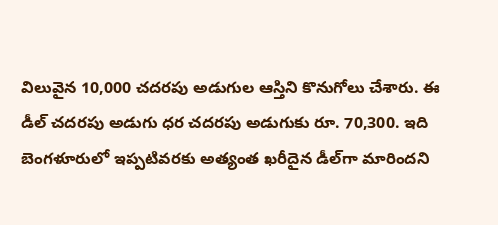విలువైన 10,000 చదరపు అడుగుల ఆస్తిని కొనుగోలు చేశారు. ఈ డీల్ చదరపు అడుగు ధర చదరపు అడుగుకు రూ. 70,300. ఇది బెంగళూరులో ఇప్పటివరకు అత్యంత ఖరీదైన డీల్‌గా మారిందని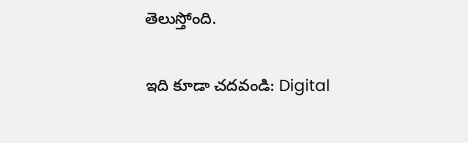తెలుస్తోంది.

ఇది కూడా చదవండి: Digital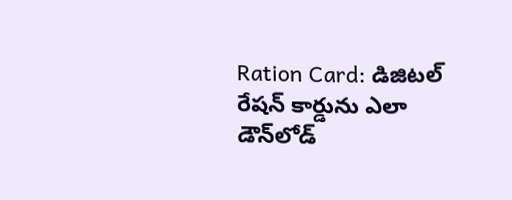Ration Card: డిజిటల్ రేషన్ కార్డును ఎలా డౌన్‌లోడ్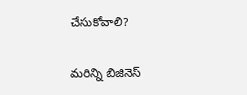చేసుకోవాలి?

మరిన్ని బిజినెస్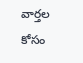వార్తల కోసం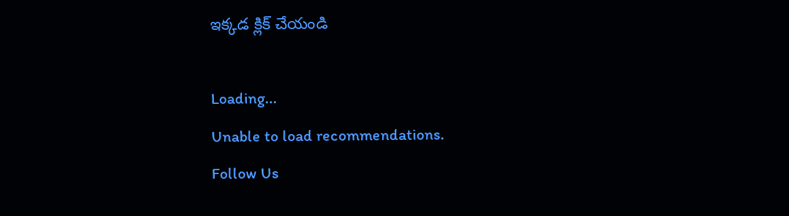ఇక్కడ క్లిక్ చేయండి

Loading...
Unable to load recommendations.
Follow Us